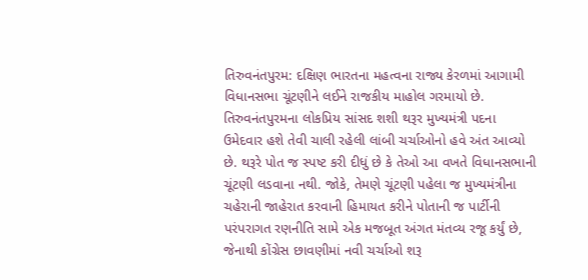તિરુવનંતપુરમ: દક્ષિણ ભારતના મહત્વના રાજ્ય કેરળમાં આગામી વિધાનસભા ચૂંટણીને લઈને રાજકીય માહોલ ગરમાયો છે. તિરુવનંતપુરમના લોકપ્રિય સાંસદ શશી થરૂર મુખ્યમંત્રી પદના ઉમેદવાર હશે તેવી ચાલી રહેલી લાંબી ચર્ચાઓનો હવે અંત આવ્યો છે. થરૂરે પોત જ સ્પષ્ટ કરી દીધું છે કે તેઓ આ વખતે વિધાનસભાની ચૂંટણી લડવાના નથી. જોકે, તેમણે ચૂંટણી પહેલા જ મુખ્યમંત્રીના ચહેરાની જાહેરાત કરવાની હિમાયત કરીને પોતાની જ પાર્ટીની પરંપરાગત રણનીતિ સામે એક મજબૂત અંગત મંતવ્ય રજૂ કર્યું છે, જેનાથી કોંગ્રેસ છાવણીમાં નવી ચર્ચાઓ શરૂ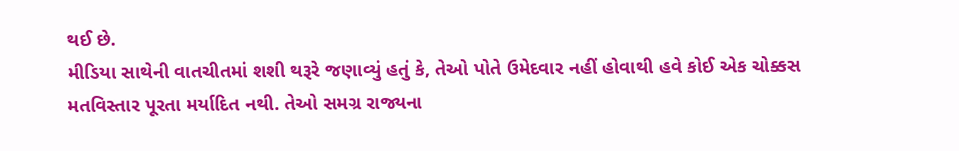થઈ છે.
મીડિયા સાથેની વાતચીતમાં શશી થરૂરે જણાવ્યું હતું કે, તેઓ પોતે ઉમેદવાર નહીં હોવાથી હવે કોઈ એક ચોક્કસ મતવિસ્તાર પૂરતા મર્યાદિત નથી. તેઓ સમગ્ર રાજ્યના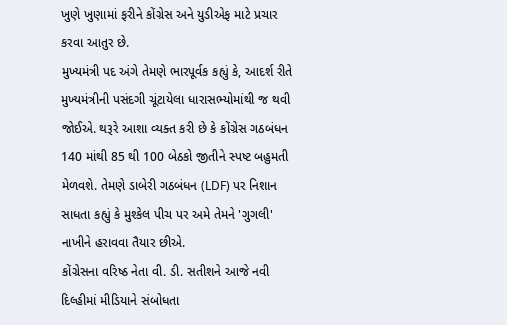ખુણે ખુણામાં ફરીને કોંગ્રેસ અને યુડીએફ માટે પ્રચાર કરવા આતુર છે.
મુખ્યમંત્રી પદ અંગે તેમણે ભારપૂર્વક કહ્યું કે, આદર્શ રીતે મુખ્યમંત્રીની પસંદગી ચૂંટાયેલા ધારાસભ્યોમાંથી જ થવી જોઈએ. થરૂરે આશા વ્યક્ત કરી છે કે કોંગ્રેસ ગઠબંધન 140 માંથી 85 થી 100 બેઠકો જીતીને સ્પષ્ટ બહુમતી મેળવશે. તેમણે ડાબેરી ગઠબંધન (LDF) પર નિશાન સાધતા કહ્યું કે મુશ્કેલ પીચ પર અમે તેમને 'ગુગલી' નાખીને હરાવવા તૈયાર છીએ.
કોંગ્રેસના વરિષ્ઠ નેતા વી. ડી. સતીશને આજે નવી દિલ્હીમાં મીડિયાને સંબોધતા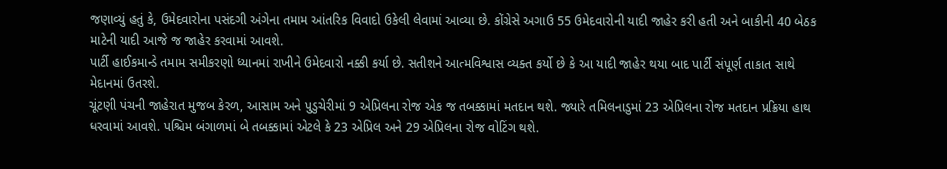જણાવ્યું હતું કે, ઉમેદવારોના પસંદગી અંગેના તમામ આંતરિક વિવાદો ઉકેલી લેવામાં આવ્યા છે. કોંગ્રેસે અગાઉ 55 ઉમેદવારોની યાદી જાહેર કરી હતી અને બાકીની 40 બેઠક માટેની યાદી આજે જ જાહેર કરવામાં આવશે.
પાર્ટી હાઈકમાન્ડે તમામ સમીકરણો ધ્યાનમાં રાખીને ઉમેદવારો નક્કી કર્યા છે. સતીશને આત્મવિશ્વાસ વ્યક્ત કર્યો છે કે આ યાદી જાહેર થયા બાદ પાર્ટી સંપૂર્ણ તાકાત સાથે મેદાનમાં ઉતરશે.
ચૂંટણી પંચની જાહેરાત મુજબ કેરળ, આસામ અને પુડુચેરીમાં 9 એપ્રિલના રોજ એક જ તબક્કામાં મતદાન થશે. જ્યારે તમિલનાડુમાં 23 એપ્રિલના રોજ મતદાન પ્રક્રિયા હાથ ધરવામાં આવશે. પશ્ચિમ બંગાળમાં બે તબક્કામાં એટલે કે 23 એપ્રિલ અને 29 એપ્રિલના રોજ વોટિંગ થશે.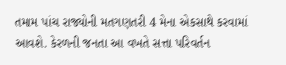તમામ પાંચ રાજ્યોની મતગણતરી 4 મેના એકસાથે કરવામાં આવશે. કેરળની જનતા આ વખતે સત્તા પરિવર્તન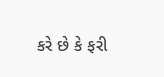કરે છે કે ફરી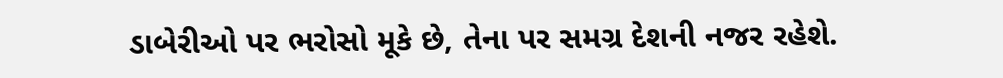ડાબેરીઓ પર ભરોસો મૂકે છે, તેના પર સમગ્ર દેશની નજર રહેશે.